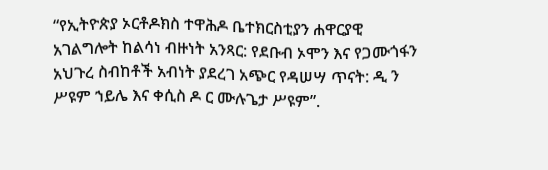“የኢትዮጵያ ኦርቶዶክስ ተዋሕዶ ቤተክርስቲያን ሐዋርያዊ አገልግሎት ከልሳነ ብዙነት አንጻር: የደቡብ ኦሞን እና የጋሙጎፋን አህጉረ ስብከቶች አብነት ያደረገ አጭር የዳሠሣ ጥናት: ዲ ን ሥዩም ኀይሌ እና ቀሲስ ዶ ር ሙሉጌታ ሥዩም”.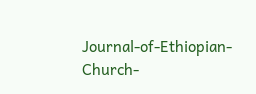Journal-of-Ethiopian-Church-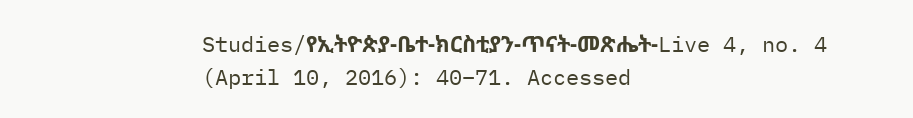Studies/የኢትዮጵያ-ቤተ-ክርስቲያን-ጥናት-መጽሔት-Live 4, no. 4 (April 10, 2016): 40–71. Accessed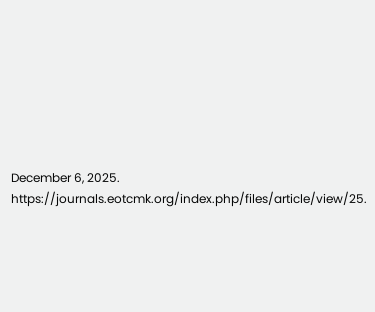December 6, 2025. https://journals.eotcmk.org/index.php/files/article/view/25.